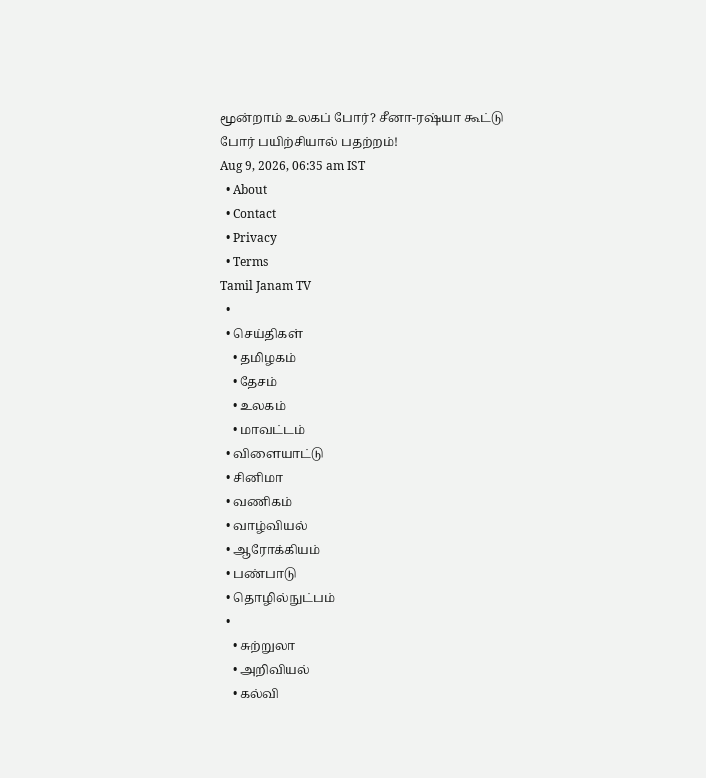மூன்றாம் உலகப் போர்? சீனா-ரஷ்யா கூட்டு போர் பயிற்சியால் பதற்றம்!
Aug 9, 2026, 06:35 am IST
  • About
  • Contact
  • Privacy
  • Terms
Tamil Janam TV
  •
  • செய்திகள்
    • தமிழகம்
    • தேசம்
    • உலகம்
    • மாவட்டம்
  • விளையாட்டு
  • சினிமா
  • வணிகம்
  • வாழ்வியல்
  • ஆரோக்கியம்
  • பண்பாடு
  • தொழில்நுட்பம்
  •
    • சுற்றுலா
    • அறிவியல்
    • கல்வி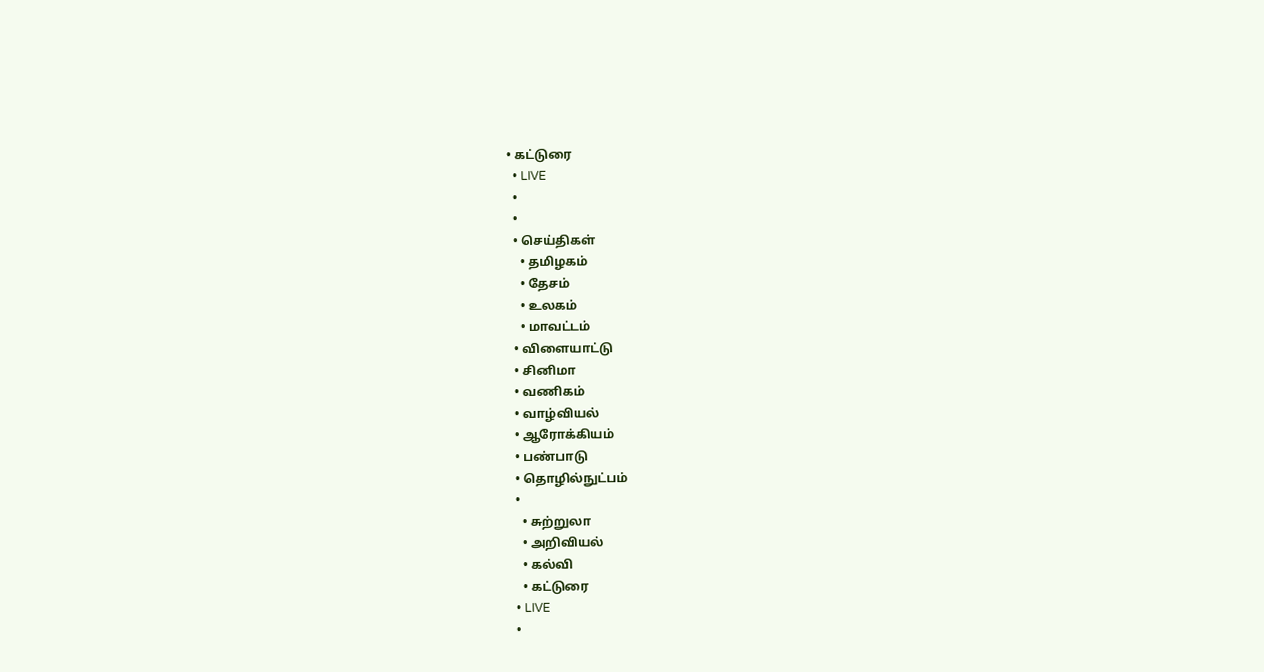• கட்டுரை
  • LIVE
  •
  •
  • செய்திகள்
    • தமிழகம்
    • தேசம்
    • உலகம்
    • மாவட்டம்
  • விளையாட்டு
  • சினிமா
  • வணிகம்
  • வாழ்வியல்
  • ஆரோக்கியம்
  • பண்பாடு
  • தொழில்நுட்பம்
  •
    • சுற்றுலா
    • அறிவியல்
    • கல்வி
    • கட்டுரை
  • LIVE
  •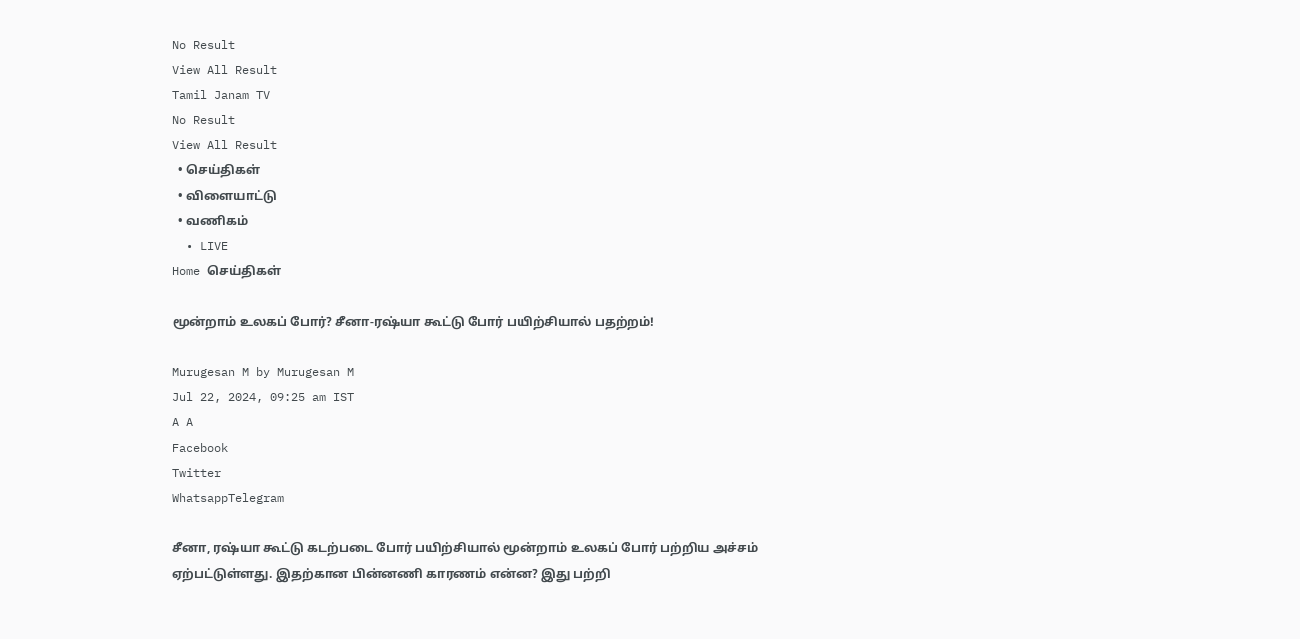No Result
View All Result
Tamil Janam TV
No Result
View All Result
  • செய்திகள்
  • விளையாட்டு
  • வணிகம்
  • LIVE
Home செய்திகள்

மூன்றாம் உலகப் போர்? சீனா-ரஷ்யா கூட்டு போர் பயிற்சியால் பதற்றம்!

Murugesan M by Murugesan M
Jul 22, 2024, 09:25 am IST
A A
Facebook
Twitter
WhatsappTelegram

சீனா, ரஷ்யா கூட்டு கடற்படை போர் பயிற்சியால் மூன்றாம் உலகப் போர் பற்றிய அச்சம் ஏற்பட்டுள்ளது. இதற்கான பின்னணி காரணம் என்ன? இது பற்றி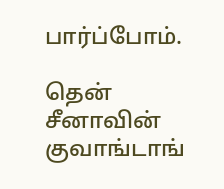பார்ப்போம்.

தென் சீனாவின் குவாங்டாங்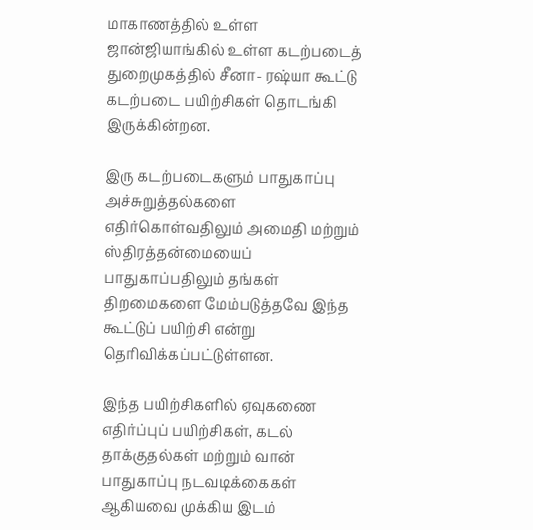மாகாணத்தில் உள்ள ஜான்ஜியாங்கில் உள்ள கடற்படைத் துறைமுகத்தில் சீனா- ரஷ்யா கூட்டு கடற்படை பயிற்சிகள் தொடங்கி இருக்கின்றன.

இரு கடற்படைகளும் பாதுகாப்பு அச்சுறுத்தல்களை எதிர்கொள்வதிலும் அமைதி மற்றும் ஸ்திரத்தன்மையைப் பாதுகாப்பதிலும் தங்கள் திறமைகளை மேம்படுத்தவே இந்த கூட்டுப் பயிற்சி என்று தெரிவிக்கப்பட்டுள்ளன.

இந்த பயிற்சிகளில் ஏவுகணை எதிர்ப்புப் பயிற்சிகள், கடல் தாக்குதல்கள் மற்றும் வான் பாதுகாப்பு நடவடிக்கைகள் ஆகியவை முக்கிய இடம்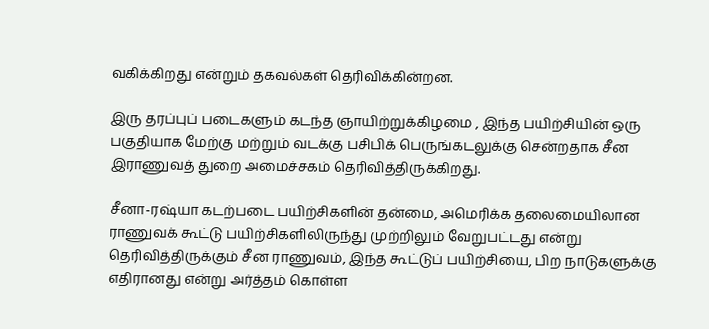வகிக்கிறது என்றும் தகவல்கள் தெரிவிக்கின்றன.

இரு தரப்புப் படைகளும் கடந்த ஞாயிற்றுக்கிழமை , இந்த பயிற்சியின் ஒரு பகுதியாக மேற்கு மற்றும் வடக்கு பசிபிக் பெருங்கடலுக்கு சென்றதாக சீன இராணுவத் துறை அமைச்சகம் தெரிவித்திருக்கிறது.

சீனா-ரஷ்யா கடற்படை பயிற்சிகளின் தன்மை, அமெரிக்க தலைமையிலான ராணுவக் கூட்டு பயிற்சிகளிலிருந்து முற்றிலும் வேறுபட்டது என்று தெரிவித்திருக்கும் சீன ராணுவம், இந்த கூட்டுப் பயிற்சியை, பிற நாடுகளுக்கு எதிரானது என்று அர்த்தம் கொள்ள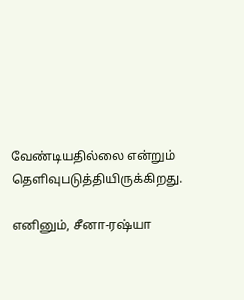வேண்டியதில்லை என்றும் தெளிவுபடுத்தியிருக்கிறது.

எனினும், சீனா-ரஷ்யா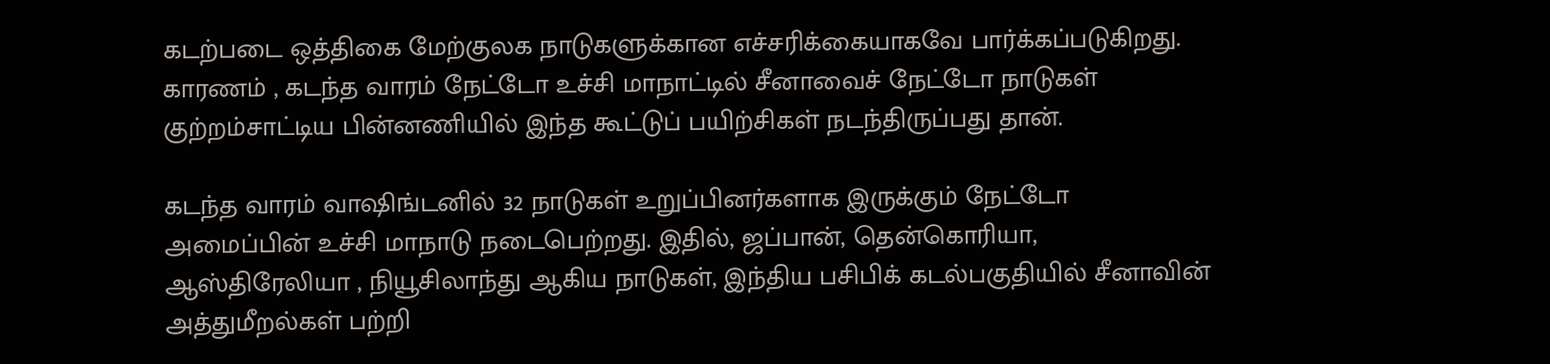கடற்படை ஒத்திகை மேற்குலக நாடுகளுக்கான எச்சரிக்கையாகவே பார்க்கப்படுகிறது. காரணம் , கடந்த வாரம் நேட்டோ உச்சி மாநாட்டில் சீனாவைச் நேட்டோ நாடுகள் குற்றம்சாட்டிய பின்னணியில் இந்த கூட்டுப் பயிற்சிகள் நடந்திருப்பது தான்.

கடந்த வாரம் வாஷிங்டனில் 32 நாடுகள் உறுப்பினர்களாக இருக்கும் நேட்டோ அமைப்பின் உச்சி மாநாடு நடைபெற்றது. இதில், ஜப்பான், தென்கொரியா, ஆஸ்திரேலியா , நியூசிலாந்து ஆகிய நாடுகள், இந்திய பசிபிக் கடல்பகுதியில் சீனாவின் அத்துமீறல்கள் பற்றி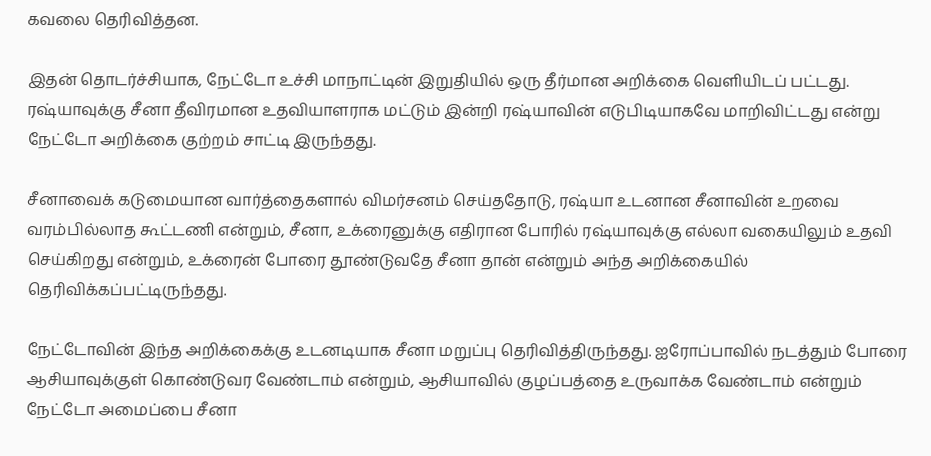கவலை தெரிவித்தன.

இதன் தொடர்ச்சியாக, நேட்டோ உச்சி மாநாட்டின் இறுதியில் ஒரு தீர்மான அறிக்கை வெளியிடப் பட்டது. ரஷ்யாவுக்கு சீனா தீவிரமான உதவியாளராக மட்டும் இன்றி ரஷ்யாவின் எடுபிடியாகவே மாறிவிட்டது என்று நேட்டோ அறிக்கை குற்றம் சாட்டி இருந்தது.

சீனாவைக் கடுமையான வார்த்தைகளால் விமர்சனம் செய்ததோடு, ரஷ்யா உடனான சீனாவின் உறவை வரம்பில்லாத கூட்டணி என்றும், சீனா, உக்ரைனுக்கு எதிரான போரில் ரஷ்யாவுக்கு எல்லா வகையிலும் உதவி செய்கிறது என்றும், உக்ரைன் போரை தூண்டுவதே சீனா தான் என்றும் அந்த அறிக்கையில் தெரிவிக்கப்பட்டிருந்தது.

நேட்டோவின் இந்த அறிக்கைக்கு உடனடியாக சீனா மறுப்பு தெரிவித்திருந்தது. ஐரோப்பாவில் நடத்தும் போரை ஆசியாவுக்குள் கொண்டுவர வேண்டாம் என்றும், ஆசியாவில் குழப்பத்தை உருவாக்க வேண்டாம் என்றும் நேட்டோ அமைப்பை சீனா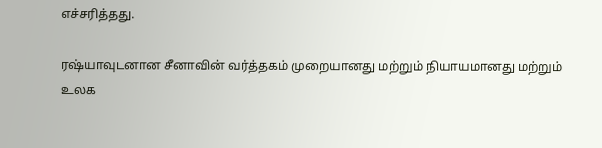எச்சரித்தது.

ரஷ்யாவுடனான சீனாவின் வர்த்தகம் முறையானது மற்றும் நியாயமானது மற்றும் உலக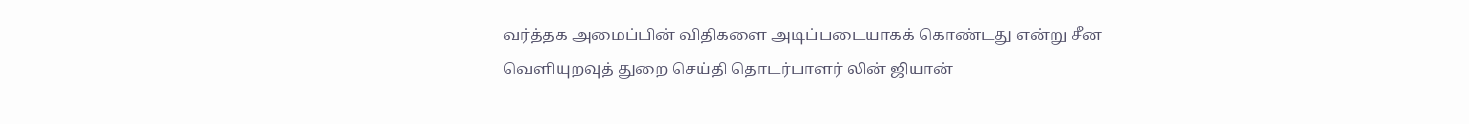வர்த்தக அமைப்பின் விதிகளை அடிப்படையாகக் கொண்டது என்று சீன வெளியுறவுத் துறை செய்தி தொடர்பாளர் லின் ஜியான்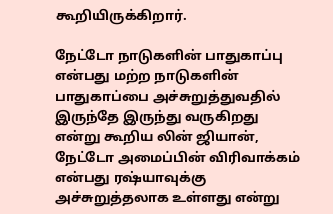கூறியிருக்கிறார்.

நேட்டோ நாடுகளின் பாதுகாப்பு என்பது மற்ற நாடுகளின் பாதுகாப்பை அச்சுறுத்துவதில் இருந்தே இருந்து வருகிறது என்று கூறிய லின் ஜியான், நேட்டோ அமைப்பின் விரிவாக்கம் என்பது ரஷ்யாவுக்கு அச்சுறுத்தலாக உள்ளது என்று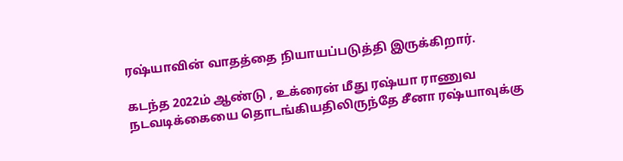ரஷ்யாவின் வாதத்தை நியாயப்படுத்தி இருக்கிறார்.

கடந்த 2022ம் ஆண்டு , உக்ரைன் மீது ரஷ்யா ராணுவ நடவடிக்கையை தொடங்கியதிலிருந்தே சீனா ரஷ்யாவுக்கு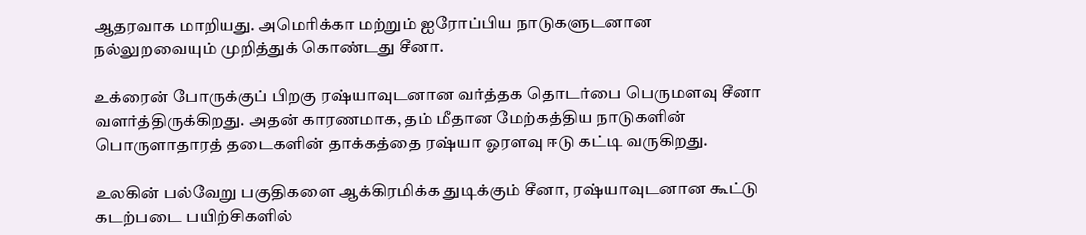ஆதரவாக மாறியது. அமெரிக்கா மற்றும் ஐரோப்பிய நாடுகளுடனான நல்லுறவையும் முறித்துக் கொண்டது சீனா.

உக்ரைன் போருக்குப் பிறகு ரஷ்யாவுடனான வர்த்தக தொடர்பை பெருமளவு சீனா வளர்த்திருக்கிறது. அதன் காரணமாக, தம் மீதான மேற்கத்திய நாடுகளின் பொருளாதாரத் தடைகளின் தாக்கத்தை ரஷ்யா ஓரளவு ஈடு கட்டி வருகிறது.

உலகின் பல்வேறு பகுதிகளை ஆக்கிரமிக்க துடிக்கும் சீனா, ரஷ்யாவுடனான கூட்டு கடற்படை பயிற்சிகளில்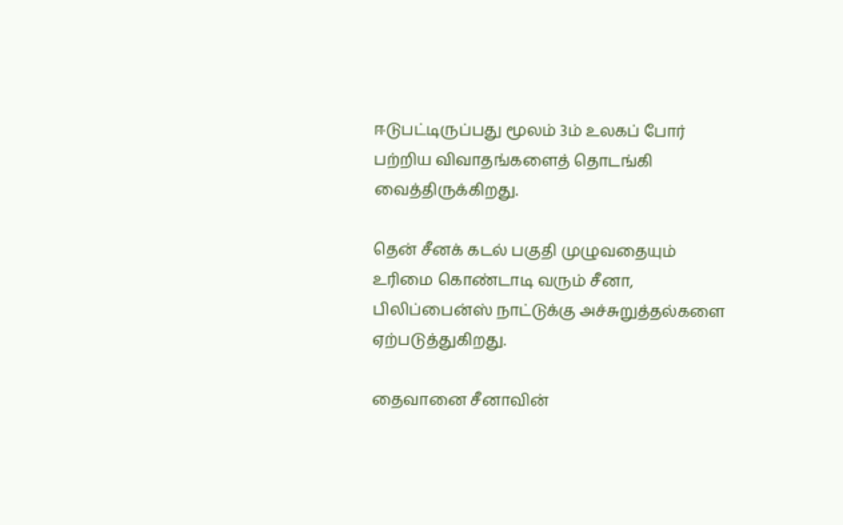ஈடுபட்டிருப்பது மூலம் 3ம் உலகப் போர் பற்றிய விவாதங்களைத் தொடங்கி வைத்திருக்கிறது.

தென் சீனக் கடல் பகுதி முழுவதையும் உரிமை கொண்டாடி வரும் சீனா, பிலிப்பைன்ஸ் நாட்டுக்கு அச்சுறுத்தல்களை ஏற்படுத்துகிறது.

தைவானை சீனாவின்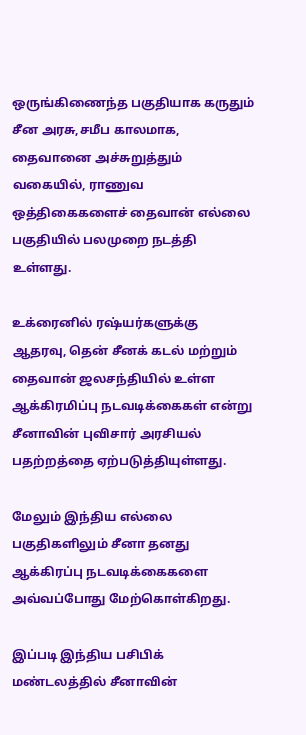ஒருங்கிணைந்த பகுதியாக கருதும் சீன அரசு,சமீப காலமாக, தைவானை அச்சுறுத்தும் வகையில், ராணுவ ஒத்திகைகளைச் தைவான் எல்லை பகுதியில் பலமுறை நடத்தி உள்ளது.

உக்ரைனில் ரஷ்யர்களுக்கு ஆதரவு, தென் சீனக் கடல் மற்றும் தைவான் ஜலசந்தியில் உள்ள ஆக்கிரமிப்பு நடவடிக்கைகள் என்று சீனாவின் புவிசார் அரசியல் பதற்றத்தை ஏற்படுத்தியுள்ளது.

மேலும் இந்திய எல்லை பகுதிகளிலும் சீனா தனது ஆக்கிரப்பு நடவடிக்கைகளை அவ்வப்போது மேற்கொள்கிறது.

இப்படி இந்திய பசிபிக் மண்டலத்தில் சீனாவின்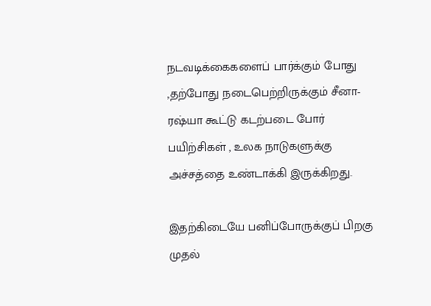நடவடிக்கைகளைப் பார்க்கும் போது ,தற்போது நடைபெற்றிருக்கும் சீனா-ரஷ்யா கூட்டு கடற்படை போர் பயிற்சிகள் , உலக நாடுகளுக்கு அச்சத்தை உண்டாக்கி இருக்கிறது.

இதற்கிடையே பனிப்போருக்குப் பிறகு முதல்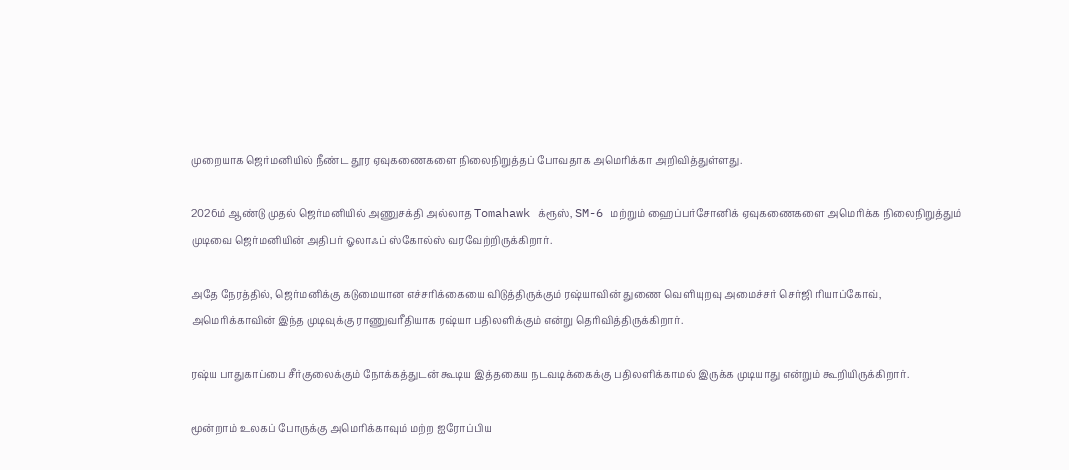முறையாக ஜெர்மனியில் நீண்ட தூர ஏவுகணைகளை நிலைநிறுத்தப் போவதாக அமெரிக்கா அறிவித்துள்ளது.

2026ம் ஆண்டு முதல் ஜெர்மனியில் அணுசக்தி அல்லாத Tomahawk க்ரூஸ், SM-6 மற்றும் ஹைப்பர்சோனிக் ஏவுகணைகளை அமெரிக்க நிலைநிறுத்தும் முடிவை ஜெர்மனியின் அதிபர் ஓலாஃப் ஸ்கோல்ஸ் வரவேற்றிருக்கிறார்.

அதே நேரத்தில், ஜெர்மனிக்கு கடுமையான எச்சரிக்கையை விடுத்திருக்கும் ரஷ்யாவின் துணை வெளியுறவு அமைச்சர் செர்ஜி ரியாப்கோவ், அமெரிக்காவின் இந்த முடிவுக்கு ராணுவரீதியாக ரஷ்யா பதிலளிக்கும் என்று தெரிவித்திருக்கிறார்.

ரஷ்ய பாதுகாப்பை சீர்குலைக்கும் நோக்கத்துடன் கூடிய இத்தகைய நடவடிக்கைக்கு பதிலளிக்காமல் இருக்க முடியாது என்றும் கூறியிருக்கிறார்.

மூன்றாம் உலகப் போருக்கு அமெரிக்காவும் மற்ற ஐரோப்பிய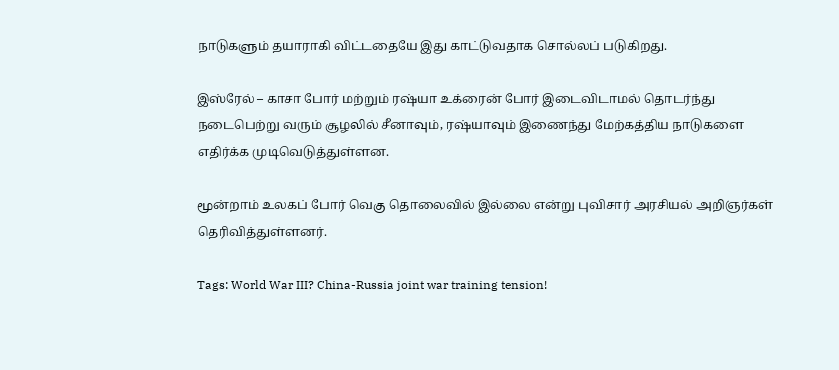நாடுகளும் தயாராகி விட்டதையே இது காட்டுவதாக சொல்லப் படுகிறது.

இஸ்ரேல் – காசா போர் மற்றும் ரஷ்யா உக்ரைன் போர் இடைவிடாமல் தொடர்ந்து நடைபெற்று வரும் சூழலில் சீனாவும், ரஷ்யாவும் இணைந்து மேற்கத்திய நாடுகளை எதிர்க்க முடிவெடுத்துள்ளன.

மூன்றாம் உலகப் போர் வெகு தொலைவில் இல்லை என்று புவிசார் அரசியல் அறிஞர்கள் தெரிவித்துள்ளனர்.

Tags: World War III? China-Russia joint war training tension!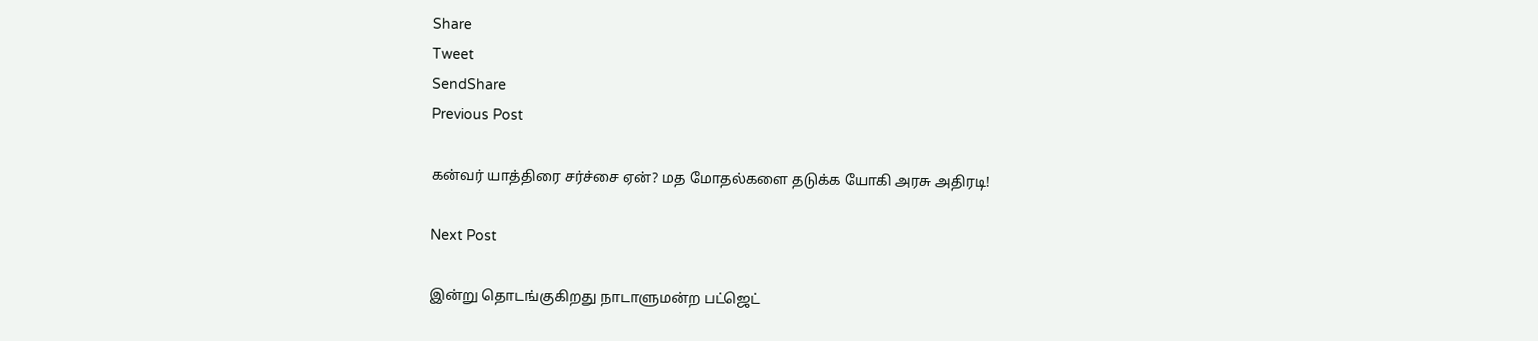Share
Tweet
SendShare
Previous Post

கன்வர் யாத்திரை சர்ச்சை ஏன்? மத மோதல்களை தடுக்க யோகி அரசு அதிரடி!

Next Post

இன்று தொடங்குகிறது நாடாளுமன்ற பட்ஜெட்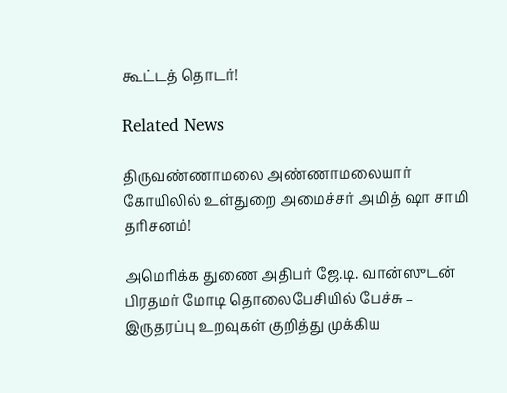கூட்டத் தொடர்!

Related News

திருவண்ணாமலை அண்ணாமலையார் கோயிலில் உள்துறை அமைச்சர் அமித் ஷா சாமி தரிசனம்!

அமெரிக்க துணை அதிபர் ஜே.டி. வான்ஸுடன் பிரதமர் மோடி தொலைபேசியில் பேச்சு – இருதரப்பு உறவுகள் குறித்து முக்கிய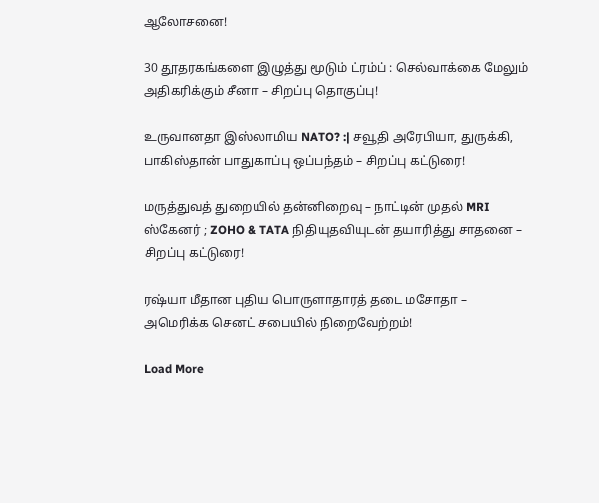ஆலோசனை!

30 தூதரகங்களை இழுத்து மூடும் ட்ரம்ப் : செல்வாக்கை மேலும் அதிகரிக்கும் சீனா – சிறப்பு தொகுப்பு!

உருவானதா இஸ்லாமிய NATO? :| சவூதி அரேபியா, துருக்கி, பாகிஸ்தான் பாதுகாப்பு ஒப்பந்தம் – சிறப்பு கட்டுரை!

மருத்துவத் துறையில் தன்னிறைவு – நாட்டின் முதல் MRI ஸ்கேனர் ; ZOHO & TATA நிதியுதவியுடன் தயாரித்து சாதனை – சிறப்பு கட்டுரை!

ரஷ்யா மீதான புதிய பொருளாதாரத் தடை மசோதா – அமெரிக்க செனட் சபையில் நிறைவேற்றம்!

Load More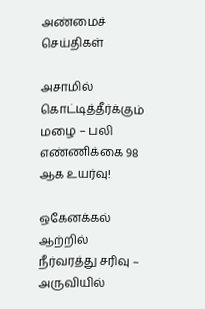அண்மைச் செய்திகள்

அசாமில் கொட்டித்தீர்க்கும் மழை – பலி எண்ணிக்கை 98 ஆக உயர்வு!

ஒகேனக்கல் ஆற்றில் நீர்வரத்து சரிவு – அருவியில்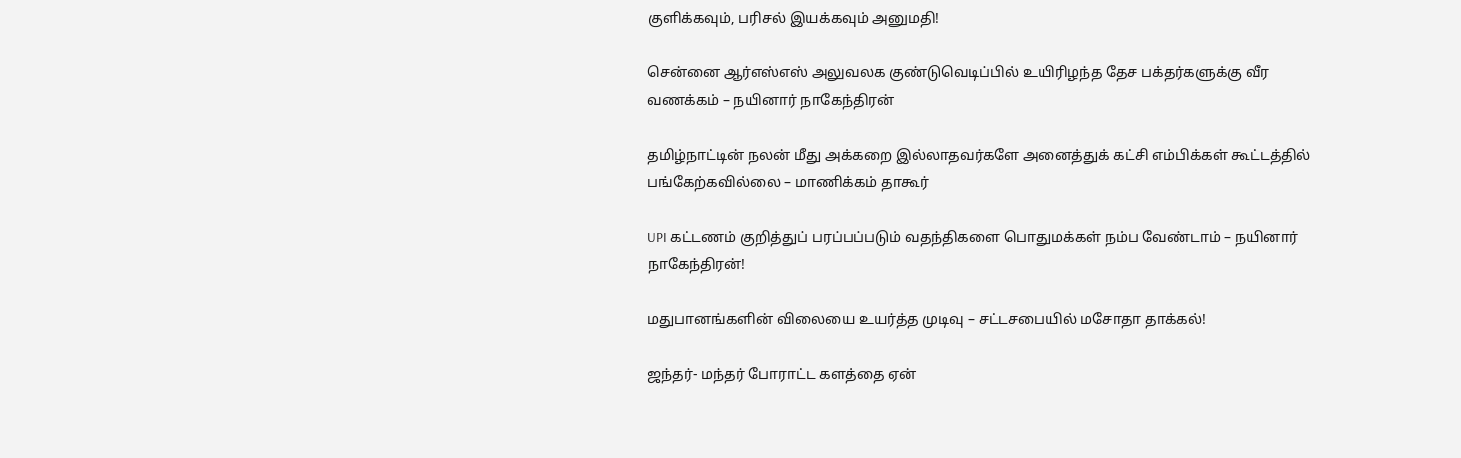குளிக்கவும், பரிசல் இயக்கவும் அனுமதி!

சென்னை ஆர்எஸ்எஸ் அலுவலக குண்டுவெடிப்பில் உயிரிழந்த தேச பக்தர்களுக்கு வீர வணக்கம் – நயினார் நாகேந்திரன்

தமிழ்நாட்டின் நலன் மீது அக்கறை இல்லாதவர்களே அனைத்துக் கட்சி எம்பிக்கள் கூட்டத்தில் பங்கேற்கவில்லை – மாணிக்கம் தாகூர்

UPI கட்டணம் குறித்துப் பரப்பப்படும் வதந்திகளை பொதுமக்கள் நம்ப வேண்டாம் – நயினார் நாகேந்திரன்!

மதுபானங்களின் விலையை உயர்த்த முடிவு – சட்டசபையில் மசோதா தாக்கல்!

ஜந்தர்- மந்தர் போராட்ட களத்தை ஏன்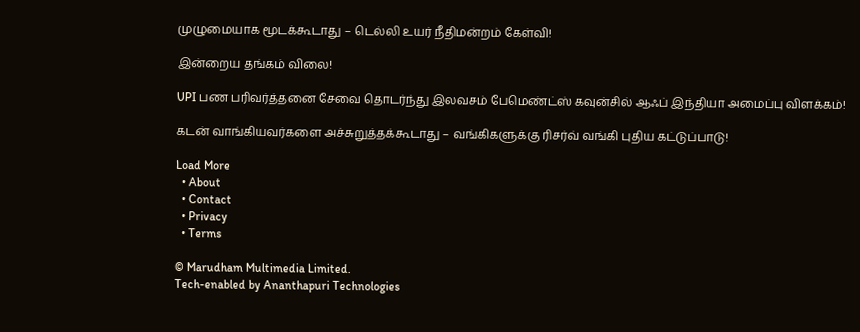முழுமையாக மூடக்கூடாது – டெல்லி உயர் நீதிமன்றம் கேள்வி!

இன்றைய தங்கம் விலை!

UPI பண பரிவர்த்தனை சேவை தொடர்ந்து இலவசம் பேமெண்ட்ஸ் கவுன்சில் ஆஃப் இந்தியா அமைப்பு விளக்கம்!

கடன் வாங்கியவர்களை அச்சுறுத்தக்கூடாது – வங்கிகளுக்கு ரிசர்வ் வங்கி புதிய கட்டுப்பாடு!

Load More
  • About
  • Contact
  • Privacy
  • Terms

© Marudham Multimedia Limited.
Tech-enabled by Ananthapuri Technologies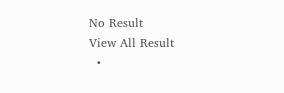No Result
View All Result
  •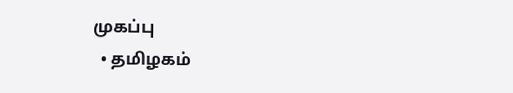முகப்பு
  • தமிழகம்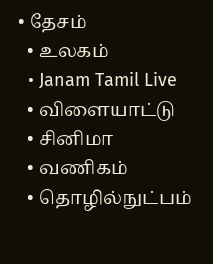• தேசம்
  • உலகம்
  • Janam Tamil Live
  • விளையாட்டு
  • சினிமா
  • வணிகம்
  • தொழில்நுட்பம்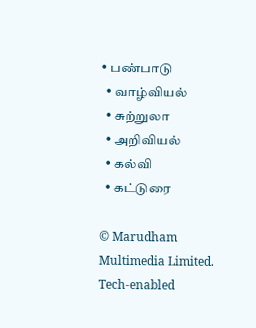• பண்பாடு
  • வாழ்வியல்
  • சுற்றுலா
  • அறிவியல்
  • கல்வி
  • கட்டுரை

© Marudham Multimedia Limited.
Tech-enabled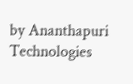by Ananthapuri Technologies